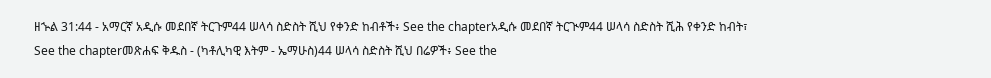ዘኍል 31:44 - አማርኛ አዲሱ መደበኛ ትርጉም44 ሠላሳ ስድስት ሺህ የቀንድ ከብቶች፥ See the chapterአዲሱ መደበኛ ትርጒም44 ሠላሳ ስድስት ሺሕ የቀንድ ከብት፣ See the chapterመጽሐፍ ቅዱስ - (ካቶሊካዊ እትም - ኤማሁስ)44 ሠላሳ ስድስት ሺህ በሬዎች፥ See the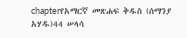chapterየአማርኛ መጽሐፍ ቅዱስ (ሰማንያ አሃዱ)44 ሠላሳ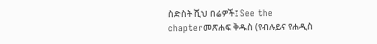ስድስት ሺህ በሬዎች፤ See the chapterመጽሐፍ ቅዱስ (የብሉይና የሐዲስ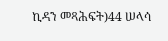ኪዳን መጻሕፍት)44 ሠላሳ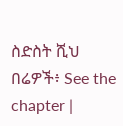ስድስት ሺህ በሬዎች፥ See the chapter |